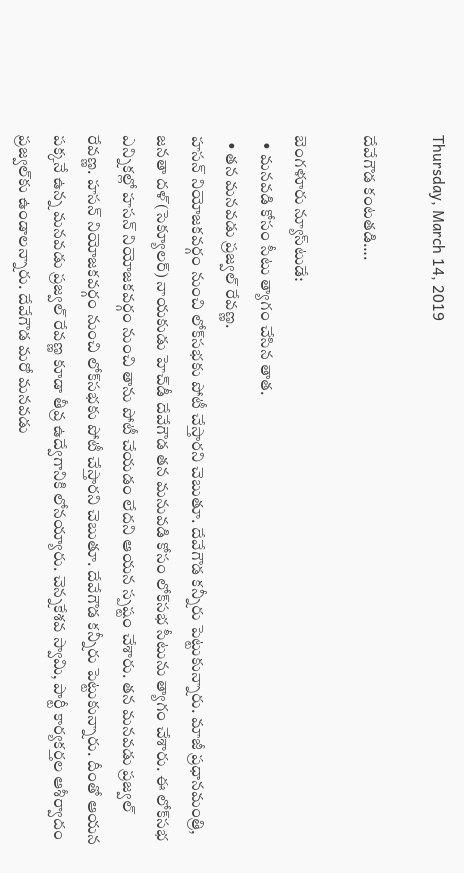Thursday, March 14, 2019

దేవేగౌడ కంటతడి….

బెంగళూరు న్యూస్‌టుడే:
  • మనవడి కోసం సీటు త్యాగం చేసిన తాత.
  • తన మనవడు ప్రజ్వల్ రేవణ్ణ.
హసన్ నియోజకవర్గం నుంచి లోక్‌సభకు పోటీ చేస్తారని చెబుతూ. దేవేగౌడ కన్నీరు పెట్టుకున్నారు. మాజీ ప్రధానమంత్రి, జనతా దళ్(సెక్యూలర్) నాయకుడు హెచ్‌డీ దేవేగౌడ తన మనువడి కోసం లోక్‌సభ సీటును త్యాగం చేశారు. ఈ లోక్‌సభ ఎన్నికల్లో హసన్ నియోజకవర్గం నుంచి తాను పోటీ చేయడం లేదని ఆయన స్పష్టం చేశారు. తన మనవడు ప్రజ్వల్ రేవణ్ణ. హసన్ నియోజకవర్గం నుంచి లోక్‌సభకు పోటీ చేస్తారని చెబుతూ. దేవేగౌడ కన్నీరు పెట్టుకున్నారు. దీంతో ఆయన పక్కనే ఉన్న మనవడు ప్రజ్వల్ రేవణ్ణ కూడా తీవ్ర ఉద్వేగానికి లోనయ్యారు. చెన్నకేశవ స్వామి, పార్టీ కార్యకర్తల ఆశీర్వాదం ప్రజ్వల్‌కు ఉండాలన్నారు. దేవేగౌడ మరో మనవడు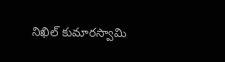నిఖిల్ కుమారస్వామి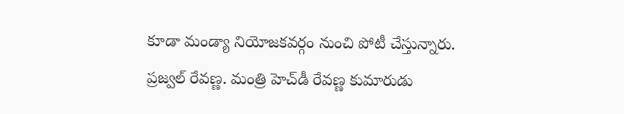కూడా మండ్యా నియోజకవర్గం నుంచి పోటీ చేస్తున్నారు. ప్రజ్వల్ రేవణ్ణ. మంత్రి హెచ్‌డీ రేవణ్ణ కుమారుడు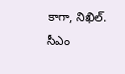కాగా, నిఖిల్. సీఎం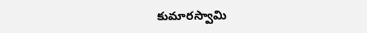కుమారస్వామి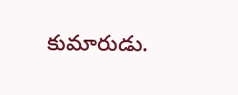కుమారుడు.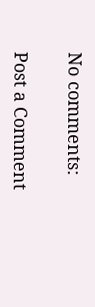No comments:

Post a Comment